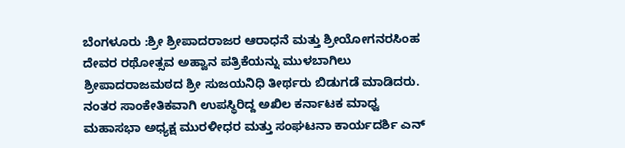ಬೆಂಗಳೂರು :ಶ್ರೀ ಶ್ರೀಪಾದರಾಜರ ಆರಾಧನೆ ಮತ್ತು ಶ್ರೀಯೋಗನರಸಿಂಹ ದೇವರ ರಥೋತ್ಸವ ಅಹ್ವಾನ ಪತ್ರಿಕೆಯನ್ನು ಮುಳಬಾಗಿಲು ಶ್ರೀಪಾದರಾಜಮಠದ ಶ್ರೀ ಸುಜಯನಿಧಿ ತೀರ್ಥರು ಬಿಡುಗಡೆ ಮಾಡಿದರು.
ನಂತರ ಸಾಂಕೇತಿಕವಾಗಿ ಉಪಸ್ಥಿರಿದ್ದ ಅಖಿಲ ಕರ್ನಾಟಕ ಮಾಧ್ವ ಮಹಾಸಭಾ ಅಧ್ಯಕ್ಷ ಮುರಳೀಧರ ಮತ್ತು ಸಂಘಟನಾ ಕಾರ್ಯದರ್ಶಿ ಎನ್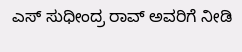ಎಸ್ ಸುಧೀಂದ್ರ ರಾವ್ ಅವರಿಗೆ ನೀಡಿ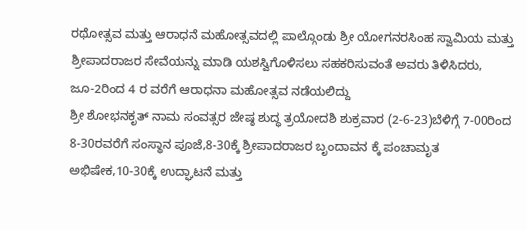ರಥೋತ್ಸವ ಮತ್ತು ಆರಾಧನೆ ಮಹೋತ್ಸವದಲ್ಲಿ ಪಾಲ್ಗೊಂಡು ಶ್ರೀ ಯೋಗನರಸಿಂಹ ಸ್ವಾಮಿಯ ಮತ್ತು ಶ್ರೀಪಾದರಾಜರ ಸೇವೆಯನ್ನು ಮಾಡಿ ಯಶಸ್ವಿಗೊಳಿಸಲು ಸಹಕರಿಸುವಂತೆ ಅವರು ತಿಳಿಸಿದರು,
ಜೂ-2ರಿಂದ 4 ರ ವರೆಗೆ ಆರಾಧನಾ ಮಹೋತ್ಸವ ನಡೆಯಲಿದ್ದು
ಶ್ರೀ ಶೋಭನಕೃತ್ ನಾಮ ಸಂವತ್ಸರ ಜೇಷ್ಠ ಶುದ್ಧ ತ್ರಯೋದಶಿ ಶುಕ್ರವಾರ (2-6-23)ಬೆಳಿಗ್ಗೆ 7-00ರಿಂದ 8-30ರವರೆಗೆ ಸಂಸ್ಥಾನ ಪೂಜೆ,8-30ಕ್ಕೆ ಶ್ರೀಪಾದರಾಜರ ಬೃಂದಾವನ ಕ್ಕೆ ಪಂಚಾಮೃತ ಅಭಿಷೇಕ,10-30ಕ್ಕೆ ಉದ್ಘಾಟನೆ ಮತ್ತು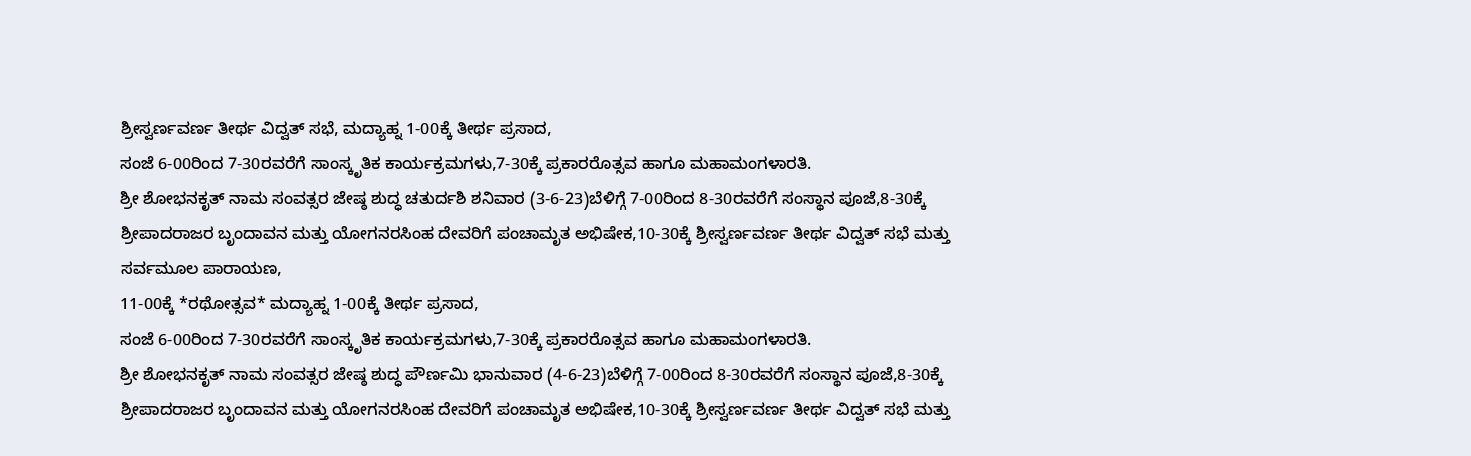ಶ್ರೀಸ್ವರ್ಣವರ್ಣ ತೀರ್ಥ ವಿದ್ವತ್ ಸಭೆ, ಮದ್ಯಾಹ್ನ 1-00ಕ್ಕೆ ತೀರ್ಥ ಪ್ರಸಾದ,
ಸಂಜೆ 6-00ರಿಂದ 7-30ರವರೆಗೆ ಸಾಂಸ್ಕೃತಿಕ ಕಾರ್ಯಕ್ರಮಗಳು,7-30ಕ್ಕೆ ಪ್ರಕಾರರೊತ್ಸವ ಹಾಗೂ ಮಹಾಮಂಗಳಾರತಿ.
ಶ್ರೀ ಶೋಭನಕೃತ್ ನಾಮ ಸಂವತ್ಸರ ಜೇಷ್ಠ ಶುದ್ಧ ಚತುರ್ದಶಿ ಶನಿವಾರ (3-6-23)ಬೆಳಿಗ್ಗೆ 7-00ರಿಂದ 8-30ರವರೆಗೆ ಸಂಸ್ಥಾನ ಪೂಜೆ,8-30ಕ್ಕೆ ಶ್ರೀಪಾದರಾಜರ ಬೃಂದಾವನ ಮತ್ತು ಯೋಗನರಸಿಂಹ ದೇವರಿಗೆ ಪಂಚಾಮೃತ ಅಭಿಷೇಕ,10-30ಕ್ಕೆ ಶ್ರೀಸ್ವರ್ಣವರ್ಣ ತೀರ್ಥ ವಿದ್ವತ್ ಸಭೆ ಮತ್ತು ಸರ್ವಮೂಲ ಪಾರಾಯಣ,
11-00ಕ್ಕೆ *ರಥೋತ್ಸವ* ಮದ್ಯಾಹ್ನ 1-00ಕ್ಕೆ ತೀರ್ಥ ಪ್ರಸಾದ,
ಸಂಜೆ 6-00ರಿಂದ 7-30ರವರೆಗೆ ಸಾಂಸ್ಕೃತಿಕ ಕಾರ್ಯಕ್ರಮಗಳು,7-30ಕ್ಕೆ ಪ್ರಕಾರರೊತ್ಸವ ಹಾಗೂ ಮಹಾಮಂಗಳಾರತಿ.
ಶ್ರೀ ಶೋಭನಕೃತ್ ನಾಮ ಸಂವತ್ಸರ ಜೇಷ್ಠ ಶುದ್ಧ ಪೌರ್ಣಮಿ ಭಾನುವಾರ (4-6-23)ಬೆಳಿಗ್ಗೆ 7-00ರಿಂದ 8-30ರವರೆಗೆ ಸಂಸ್ಥಾನ ಪೂಜೆ,8-30ಕ್ಕೆ ಶ್ರೀಪಾದರಾಜರ ಬೃಂದಾವನ ಮತ್ತು ಯೋಗನರಸಿಂಹ ದೇವರಿಗೆ ಪಂಚಾಮೃತ ಅಭಿಷೇಕ,10-30ಕ್ಕೆ ಶ್ರೀಸ್ವರ್ಣವರ್ಣ ತೀರ್ಥ ವಿದ್ವತ್ ಸಭೆ ಮತ್ತು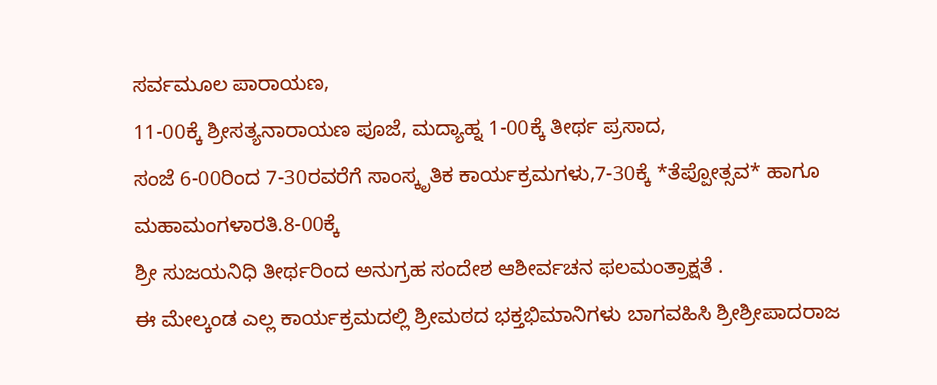ಸರ್ವಮೂಲ ಪಾರಾಯಣ,
11-00ಕ್ಕೆ ಶ್ರೀಸತ್ಯನಾರಾಯಣ ಪೂಜೆ, ಮದ್ಯಾಹ್ನ 1-00ಕ್ಕೆ ತೀರ್ಥ ಪ್ರಸಾದ,
ಸಂಜೆ 6-00ರಿಂದ 7-30ರವರೆಗೆ ಸಾಂಸ್ಕೃತಿಕ ಕಾರ್ಯಕ್ರಮಗಳು,7-30ಕ್ಕೆ *ತೆಪ್ಪೋತ್ಸವ* ಹಾಗೂ ಮಹಾಮಂಗಳಾರತಿ.8-00ಕ್ಕೆ
ಶ್ರೀ ಸುಜಯನಿಧಿ ತೀರ್ಥರಿಂದ ಅನುಗ್ರಹ ಸಂದೇಶ ಆಶೀರ್ವಚನ ಫಲಮಂತ್ರಾಕ್ಷತೆ .
ಈ ಮೇಲ್ಕಂಡ ಎಲ್ಲ ಕಾರ್ಯಕ್ರಮದಲ್ಲಿ ಶ್ರೀಮಠದ ಭಕ್ತಭಿಮಾನಿಗಳು ಬಾಗವಹಿಸಿ ಶ್ರೀಶ್ರೀಪಾದರಾಜ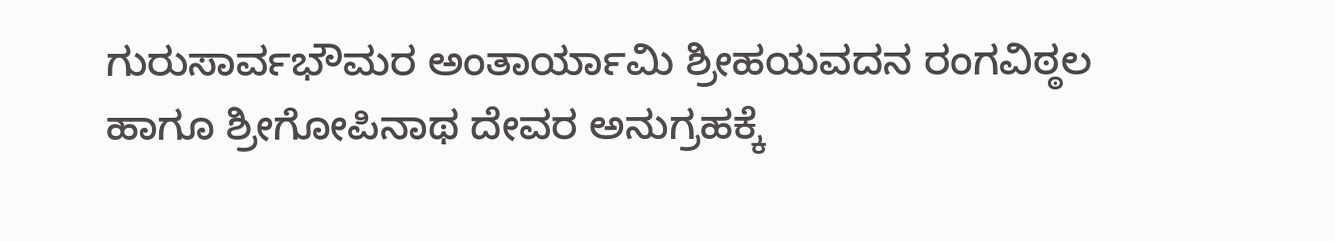ಗುರುಸಾರ್ವಭೌಮರ ಅಂತಾರ್ಯಾಮಿ ಶ್ರೀಹಯವದನ ರಂಗವಿಠ್ಠಲ ಹಾಗೂ ಶ್ರೀಗೋಪಿನಾಥ ದೇವರ ಅನುಗ್ರಹಕ್ಕೆ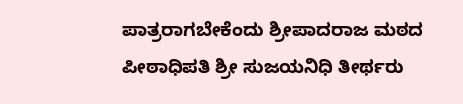ಪಾತ್ರರಾಗಬೇಕೆಂದು ಶ್ರೀಪಾದರಾಜ ಮಠದ
ಪೀಠಾಧಿಪತಿ ಶ್ರೀ ಸುಜಯನಿಧಿ ತೀರ್ಥರು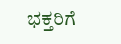ಭಕ್ತರಿಗೆ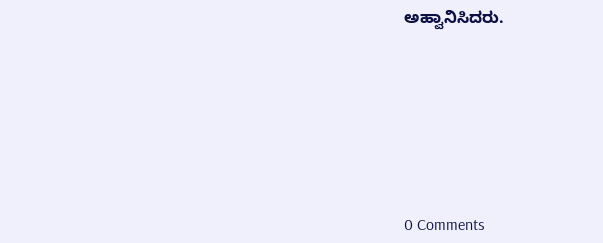ಅಹ್ವಾನಿಸಿದರು.








0 Comments